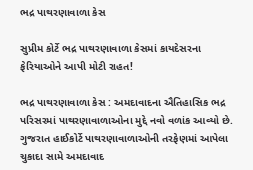ભદ્ર પાથરણાવાળા કેસ

સુપ્રીમ કોર્ટે ભદ્ર પાથરણાવાળા કેસમાં કાયદેસરના ફેરિયાઓને આપી મોટી રાહત!

ભદ્ર પાથરણાવાળા કેસ : અમદાવાદના ઐતિહાસિક ભદ્ર પરિસરમાં પાથરણાવાળાઓના મુદ્દે નવો વળાંક આવ્યો છે. ગુજરાત હાઈકોર્ટે પાથરણાવાળાઓની તરફેણમાં આપેલા ચુકાદા સામે અમદાવાદ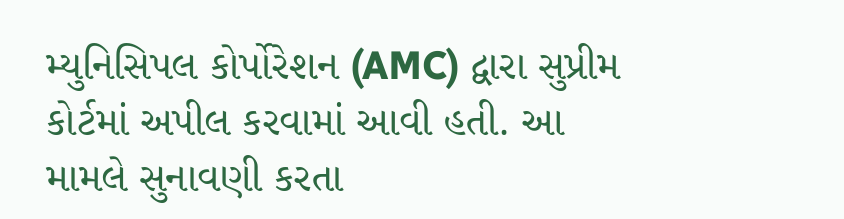મ્યુનિસિપલ કોર્પોરેશન (AMC) દ્વારા સુપ્રીમ કોર્ટમાં અપીલ કરવામાં આવી હતી. આ મામલે સુનાવણી કરતા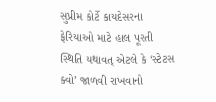સુપ્રીમ કોર્ટે કાયદેસરના ફેરિયાઓ માટે હાલ પૂરતી સ્થિતિ યથાવત્ એટલે કે ‘સ્ટેટસ ક્વો’ જાળવી રાખવાનો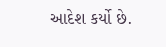આદેશ કર્યો છે.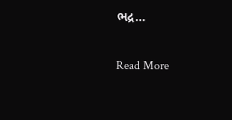ભદ્ર…

Read More